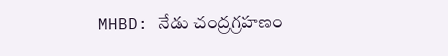MHBD: నేడు చంద్రగ్రహణం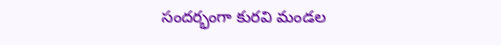సందర్భంగా కురవి మండల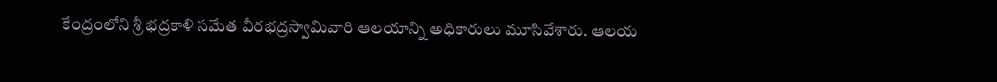కేంద్రంలోని శ్రీ భద్రకాళి సమేత వీరభద్రస్వామివారి ఆలయాన్ని అధికారులు మూసివేశారు. ఆలయ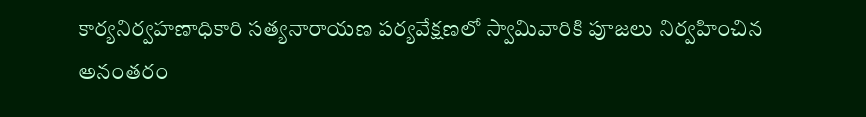కార్యనిర్వహణాధికారి సత్యనారాయణ పర్యవేక్షణలో స్వామివారికి పూజలు నిర్వహించిన అనంతరం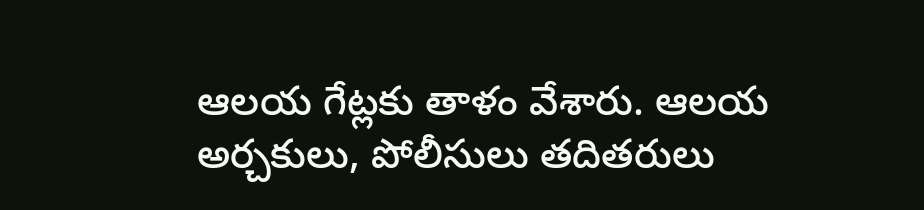ఆలయ గేట్లకు తాళం వేశారు. ఆలయ అర్చకులు, పోలీసులు తదితరులు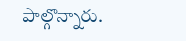పాల్గొన్నారు.